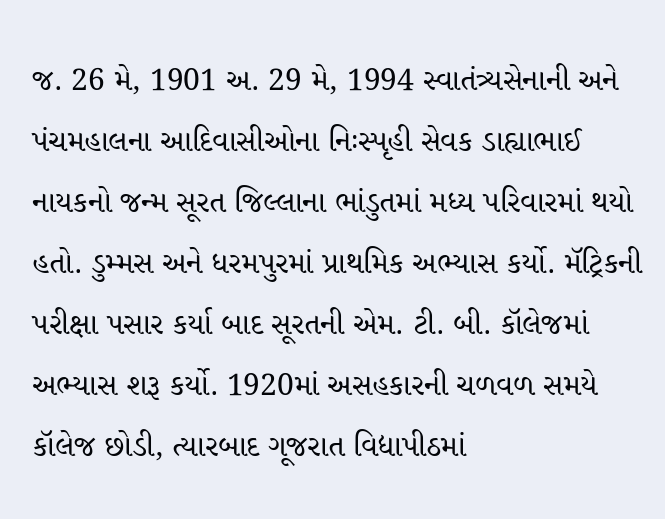જ. 26 મે, 1901 અ. 29 મે, 1994 સ્વાતંત્ર્યસેનાની અને પંચમહાલના આદિવાસીઓના નિઃસ્પૃહી સેવક ડાહ્યાભાઈ નાયકનો જન્મ સૂરત જિલ્લાના ભાંડુતમાં મધ્ય પરિવારમાં થયો હતો. ડુમ્મસ અને ધરમપુરમાં પ્રાથમિક અભ્યાસ કર્યો. મૅટ્રિકની પરીક્ષા પસાર કર્યા બાદ સૂરતની એમ. ટી. બી. કૉલેજમાં અભ્યાસ શરૂ કર્યો. 1920માં અસહકારની ચળવળ સમયે કૉલેજ છોડી, ત્યારબાદ ગૂજરાત વિદ્યાપીઠમાં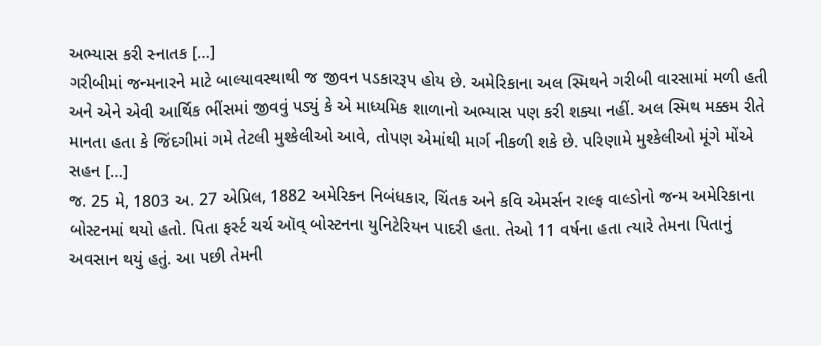અભ્યાસ કરી સ્નાતક […]
ગરીબીમાં જન્મનારને માટે બાલ્યાવસ્થાથી જ જીવન પડકારરૂપ હોય છે. અમેરિકાના અલ સ્મિથને ગરીબી વારસામાં મળી હતી અને એને એવી આર્થિક ભીંસમાં જીવવું પડ્યું કે એ માધ્યમિક શાળાનો અભ્યાસ પણ કરી શક્યા નહીં. અલ સ્મિથ મક્કમ રીતે માનતા હતા કે જિંદગીમાં ગમે તેટલી મુશ્કેલીઓ આવે, તોપણ એમાંથી માર્ગ નીકળી શકે છે. પરિણામે મુશ્કેલીઓ મૂંગે મોંએ સહન […]
જ. 25 મે, 1803 અ. 27 એપ્રિલ, 1882 અમેરિકન નિબંધકાર, ચિંતક અને કવિ એમર્સન રાલ્ફ વાલ્ડોનો જન્મ અમેરિકાના બોસ્ટનમાં થયો હતો. પિતા ફર્સ્ટ ચર્ચ ઑવ્ બોસ્ટનના યુનિટેરિયન પાદરી હતા. તેઓ 11 વર્ષના હતા ત્યારે તેમના પિતાનું અવસાન થયું હતું. આ પછી તેમની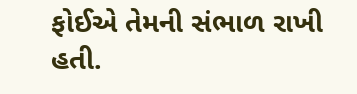ફોઈએ તેમની સંભાળ રાખી હતી.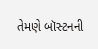તેમણે બૉસ્ટનની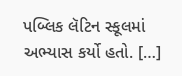પબ્લિક લૅટિન સ્કૂલમાં અભ્યાસ કર્યો હતો. […]